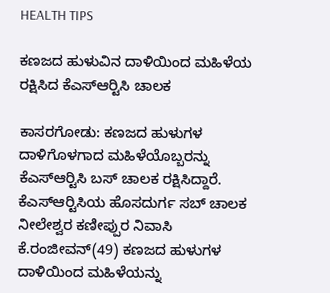HEALTH TIPS

ಕಣಜದ ಹುಳುವಿನ ದಾಳಿಯಿಂದ ಮಹಿಳೆಯ ರಕ್ಷಿಸಿದ ಕೆಎಸ್‍ಆರ್‍ಟಿಸಿ ಚಾಲಕ

ಕಾಸರಗೋಡು: ಕಣಜದ ಹುಳುಗಳ ದಾಳಿಗೊಳಗಾದ ಮಹಿಳೆಯೊಬ್ಬರನ್ನು ಕೆಎಸ್‍ಆರ್‍ಟಿಸಿ ಬಸ್ ಚಾಲಕ ರಕ್ಷಿಸಿದ್ದಾರೆ. ಕೆಎಸ್‍ಆರ್‍ಟಿಸಿಯ ಹೊಸದುರ್ಗ ಸಬ್ ಚಾಲಕ ನೀಲೇಶ್ವರ ಕಣೀಪ್ಪುರ ನಿವಾಸಿ ಕೆ.ರಂಜೀವನ್(49) ಕಣಜದ ಹುಳುಗಳ ದಾಳಿಯಿಂದ ಮಹಿಳೆಯನ್ನು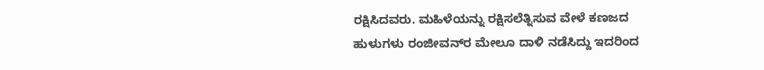ರಕ್ಷಿಸಿದವರು. ಮಹಿಳೆಯನ್ನು ರಕ್ಷಿಸಲೆತ್ನಿಸುವ ವೇಳೆ ಕಣಜದ ಹುಳುಗಳು ರಂಜೀವನ್‍ರ ಮೇಲೂ ದಾಳಿ ನಡೆಸಿದ್ದು ಇದರಿಂದ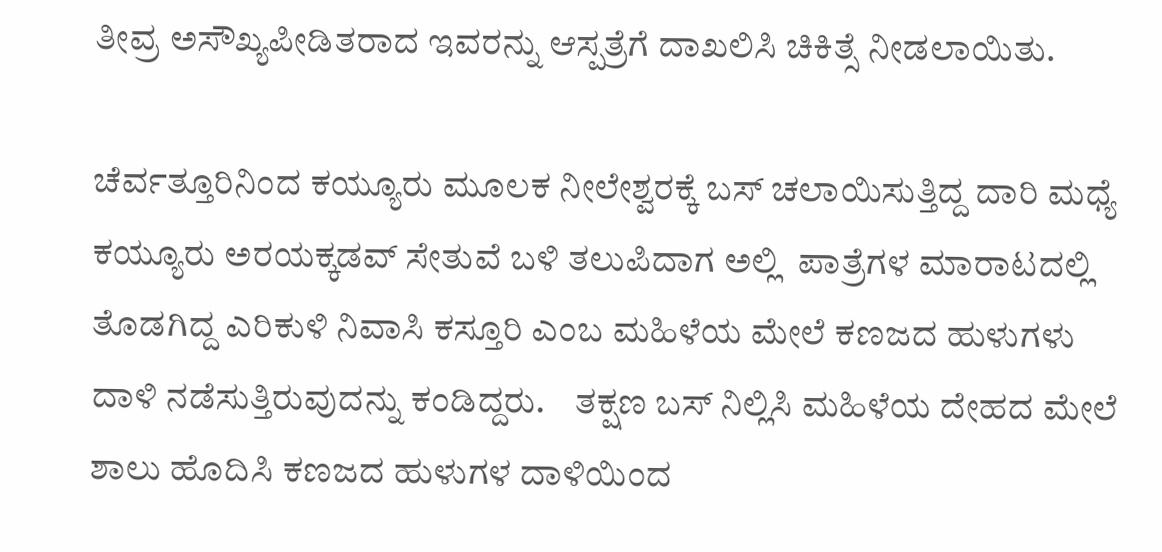ತೀವ್ರ ಅಸೌಖ್ಯಪೀಡಿತರಾದ ಇವರನ್ನು ಆಸ್ಪತ್ರೆಗೆ ದಾಖಲಿಸಿ ಚಿಕಿತ್ಸೆ ನೀಡಲಾಯಿತು.

ಚೆರ್ವತ್ತೂರಿನಿಂದ ಕಯ್ಯೂರು ಮೂಲಕ ನೀಲೇಶ್ವರಕ್ಕೆ ಬಸ್ ಚಲಾಯಿಸುತ್ತಿದ್ದ ದಾರಿ ಮಧ್ಯೆ ಕಯ್ಯೂರು ಅರಯಕ್ಕಡವ್ ಸೇತುವೆ ಬಳಿ ತಲುಪಿದಾಗ ಅಲ್ಲಿ  ಪಾತ್ರೆಗಳ ಮಾರಾಟದಲ್ಲಿ ತೊಡಗಿದ್ದ ಎರಿಕುಳಿ ನಿವಾಸಿ ಕಸ್ತೂರಿ ಎಂಬ ಮಹಿಳೆಯ ಮೇಲೆ ಕಣಜದ ಹುಳುಗಳು ದಾಳಿ ನಡೆಸುತ್ತಿರುವುದನ್ನು ಕಂಡಿದ್ದರು.    ತಕ್ಷಣ ಬಸ್ ನಿಲ್ಲಿಸಿ ಮಹಿಳೆಯ ದೇಹದ ಮೇಲೆ ಶಾಲು ಹೊದಿಸಿ ಕಣಜದ ಹುಳುಗಳ ದಾಳಿಯಿಂದ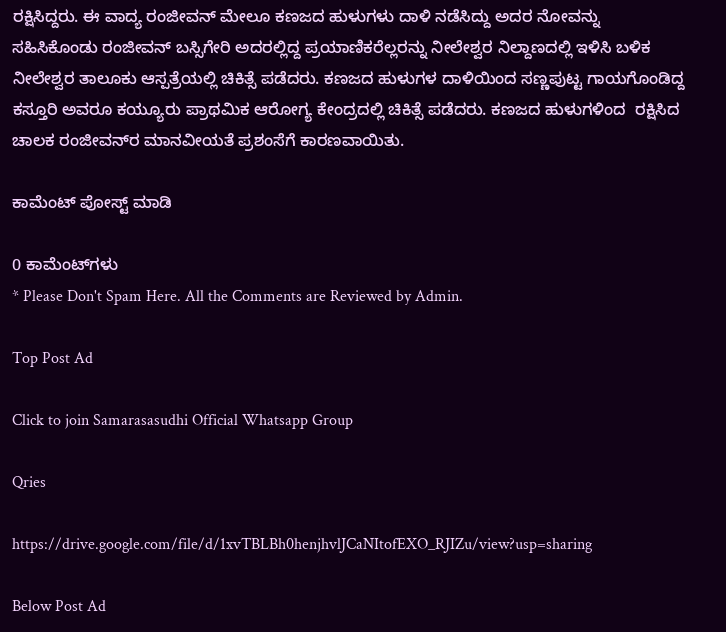ರಕ್ಷಿಸಿದ್ದರು. ಈ ವಾದ್ಯ ರಂಜೀವನ್ ಮೇಲೂ ಕಣಜದ ಹುಳುಗಳು ದಾಳಿ ನಡೆಸಿದ್ದು ಅದರ ನೋವನ್ನು ಸಹಿಸಿಕೊಂಡು ರಂಜೀವನ್ ಬಸ್ಸಿಗೇರಿ ಅದರಲ್ಲಿದ್ದ ಪ್ರಯಾಣಿಕರೆಲ್ಲರನ್ನು ನೀಲೇಶ್ವರ ನಿಲ್ದಾಣದಲ್ಲಿ ಇಳಿಸಿ ಬಳಿಕ ನೀಲೇಶ್ವರ ತಾಲೂಕು ಆಸ್ಪತ್ರೆಯಲ್ಲಿ ಚಿಕಿತ್ಸೆ ಪಡೆದರು. ಕಣಜದ ಹುಳುಗಳ ದಾಳಿಯಿಂದ ಸಣ್ಣಪುಟ್ಟ ಗಾಯಗೊಂಡಿದ್ದ ಕಸ್ತೂರಿ ಅವರೂ ಕಯ್ಯೂರು ಪ್ರಾಥಮಿಕ ಆರೋಗ್ಯ ಕೇಂದ್ರದಲ್ಲಿ ಚಿಕಿತ್ಸೆ ಪಡೆದರು. ಕಣಜದ ಹುಳುಗಳಿಂದ  ರಕ್ಷಿಸಿದ ಚಾಲಕ ರಂಜೀವನ್‍ರ ಮಾನವೀಯತೆ ಪ್ರಶಂಸೆಗೆ ಕಾರಣವಾಯಿತು.

ಕಾಮೆಂಟ್‌‌ ಪೋಸ್ಟ್‌ ಮಾಡಿ

0 ಕಾಮೆಂಟ್‌ಗಳು
* Please Don't Spam Here. All the Comments are Reviewed by Admin.

Top Post Ad

Click to join Samarasasudhi Official Whatsapp Group

Qries

https://drive.google.com/file/d/1xvTBLBh0henjhvlJCaNItofEXO_RJIZu/view?usp=sharing

Below Post Ad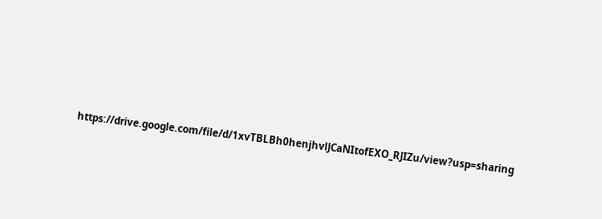https://drive.google.com/file/d/1xvTBLBh0henjhvlJCaNItofEXO_RJIZu/view?usp=sharing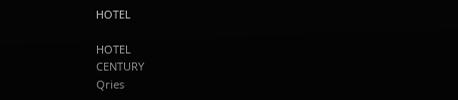HOTEL

HOTEL
CENTURY
Qries